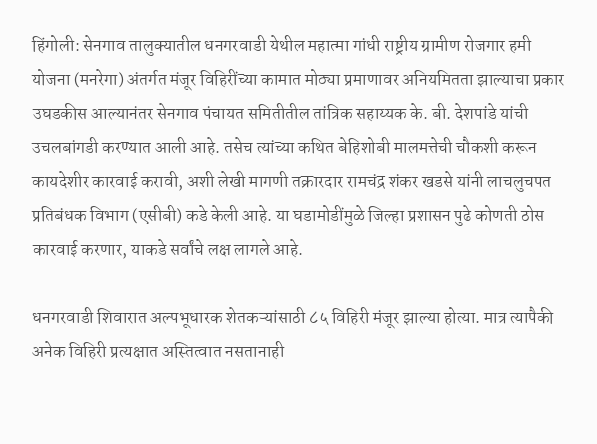हिंगोली: सेनगाव तालुक्यातील धनगरवाडी येथील महात्मा गांधी राष्ट्रीय ग्रामीण रोजगार हमी योजना (मनरेगा) अंतर्गत मंजूर विहिरींच्या कामात मोठ्या प्रमाणावर अनियमितता झाल्याचा प्रकार उघडकीस आल्यानंतर सेनगाव पंचायत समितीतील तांत्रिक सहाय्यक के. बी. देशपांडे यांची उचलबांगडी करण्यात आली आहे. तसेच त्यांच्या कथित बेहिशोबी मालमत्तेची चौकशी करून कायदेशीर कारवाई करावी, अशी लेखी मागणी तक्रारदार रामचंद्र शंकर खडसे यांनी लाचलुचपत प्रतिबंधक विभाग (एसीबी) कडे केली आहे. या घडामोडींमुळे जिल्हा प्रशासन पुढे कोणती ठोस कारवाई करणार, याकडे सर्वांचे लक्ष लागले आहे.

धनगरवाडी शिवारात अल्पभूधारक शेतकऱ्यांसाठी ८५ विहिरी मंजूर झाल्या होत्या. मात्र त्यापैकी अनेक विहिरी प्रत्यक्षात अस्तित्वात नसतानाही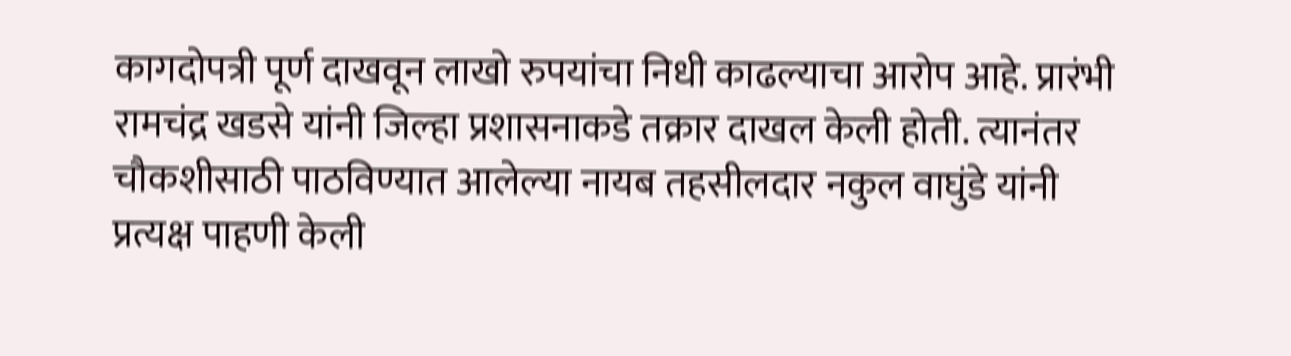कागदोपत्री पूर्ण दाखवून लाखो रुपयांचा निधी काढल्याचा आरोप आहे. प्रारंभी रामचंद्र खडसे यांनी जिल्हा प्रशासनाकडे तक्रार दाखल केली होती. त्यानंतर चौकशीसाठी पाठविण्यात आलेल्या नायब तहसीलदार नकुल वाघुंडे यांनी प्रत्यक्ष पाहणी केली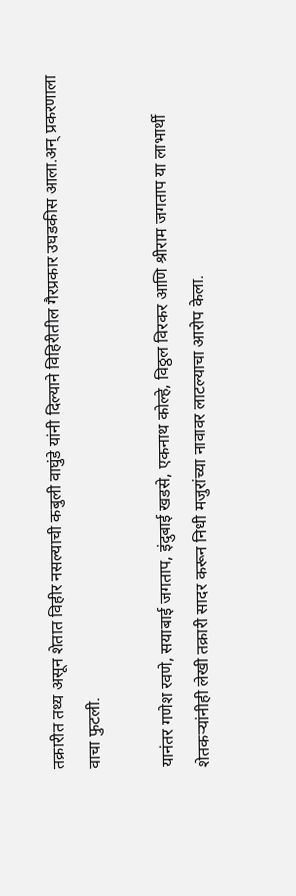तक्रारीत तथ्य असून शेतात विहीर नसल्याची कबुली वाघुंडे यांनी दिल्याने विहिरीतील गैरप्रकार उघडकीस आला.अन् प्रकरणाला वाचा फुटली.

यानंतर गणेश रवणे, सयाबाई जगताप, इंदुबाई खडसे, एकनाथ कोल्हे, विठ्ठल विरकर आणि श्रीराम जगताप या लाभार्थी शेतकऱ्यांनीही लेखी तक्रारी सादर करून निधी मजुरांच्या नावावर लाटल्याचा आरोप केला.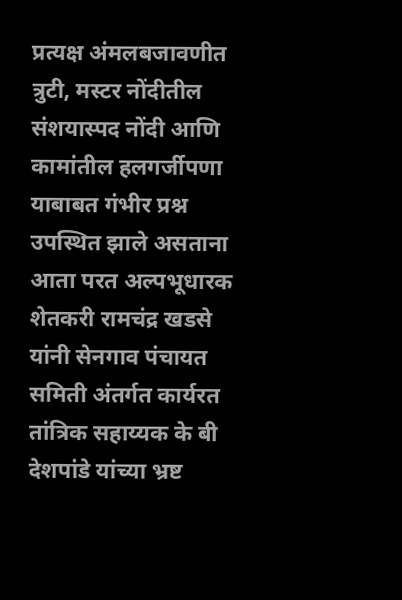प्रत्यक्ष अंमलबजावणीत त्रुटी, मस्टर नोंदीतील संशयास्पद नोंदी आणि कामांतील हलगर्जीपणा याबाबत गंभीर प्रश्न उपस्थित झाले असताना आता परत अल्पभूधारक शेतकरी रामचंद्र खडसे यांनी सेनगाव पंचायत समिती अंतर्गत कार्यरत तांत्रिक सहाय्यक के बी देशपांडे यांच्या भ्रष्ट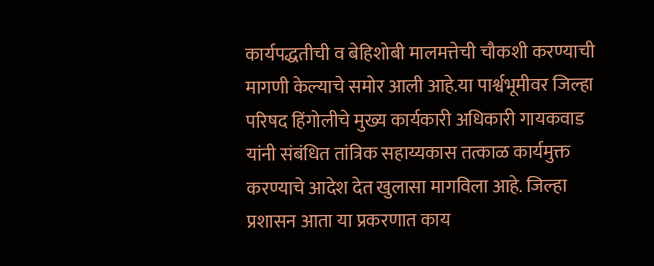कार्यपद्धतीची व बेहिशोबी मालमत्तेची चौकशी करण्याची मागणी केल्याचे समोर आली आहे.या पार्श्वभूमीवर जिल्हा परिषद हिंगोलीचे मुख्य कार्यकारी अधिकारी गायकवाड यांनी संबंधित तांत्रिक सहाय्यकास तत्काळ कार्यमुक्त करण्याचे आदेश देत खुलासा मागविला आहे. जिल्हा प्रशासन आता या प्रकरणात काय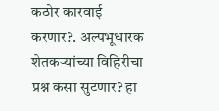कठोर कारवाई करणार?. अल्पभूधारक शेतकऱ्यांच्या विहिरीचा प्रश्न कसा सुटणार? हा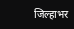जिल्हाभर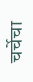चर्चेचा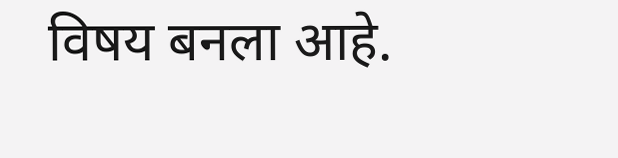विषय बनला आहे.